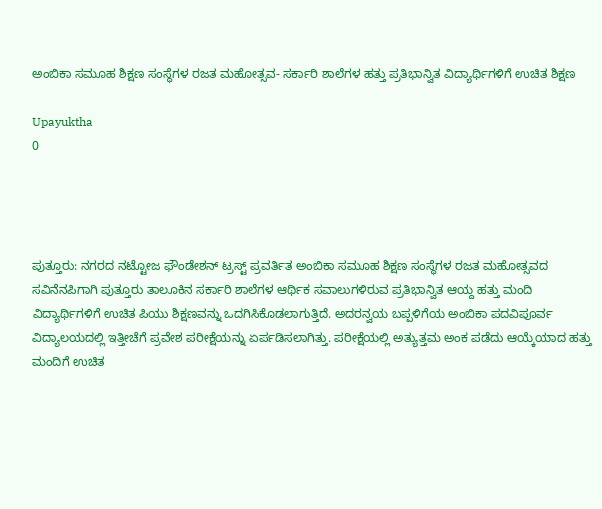ಅಂಬಿಕಾ ಸಮೂಹ ಶಿಕ್ಷಣ ಸಂಸ್ಥೆಗಳ ರಜತ ಮಹೋತ್ಸವ- ಸರ್ಕಾರಿ ಶಾಲೆಗಳ ಹತ್ತು ಪ್ರತಿಭಾನ್ವಿತ ವಿದ್ಯಾರ್ಥಿಗಳಿಗೆ ಉಚಿತ ಶಿಕ್ಷಣ

Upayuktha
0




ಪುತ್ತೂರು: ನಗರದ ನಟ್ಟೋಜ ಫೌಂಡೇಶನ್ ಟ್ರಸ್ಟ್ ಪ್ರವರ್ತಿತ ಅಂಬಿಕಾ ಸಮೂಹ ಶಿಕ್ಷಣ ಸಂಸ್ಥೆಗಳ ರಜತ ಮಹೋತ್ಸವದ ಸವಿನೆನಪಿಗಾಗಿ ಪುತ್ತೂರು ತಾಲೂಕಿನ ಸರ್ಕಾರಿ ಶಾಲೆಗಳ ಆರ್ಥಿಕ ಸವಾಲುಗಳಿರುವ ಪ್ರತಿಭಾನ್ವಿತ ಆಯ್ದ ಹತ್ತು ಮಂದಿ ವಿದ್ಯಾರ್ಥಿಗಳಿಗೆ ಉಚಿತ ಪಿಯು ಶಿಕ್ಷಣವನ್ನು ಒದಗಿಸಿಕೊಡಲಾಗುತ್ತಿದೆ. ಅದರನ್ವಯ ಬಪ್ಪಳಿಗೆಯ ಅಂಬಿಕಾ ಪದವಿಪೂರ್ವ ವಿದ್ಯಾಲಯದಲ್ಲಿ ಇತ್ತೀಚೆಗೆ ಪ್ರವೇಶ ಪರೀಕ್ಷೆಯನ್ನು ಏರ್ಪಡಿಸಲಾಗಿತ್ತು. ಪರೀಕ್ಷೆಯಲ್ಲಿ ಅತ್ಯುತ್ತಮ ಅಂಕ ಪಡೆದು ಆಯ್ಕೆಯಾದ ಹತ್ತು ಮಂದಿಗೆ ಉಚಿತ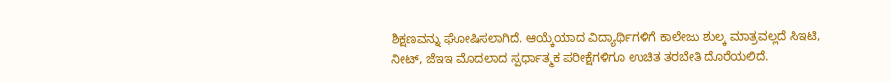ಶಿಕ್ಷಣವನ್ನು ಘೋಷಿಸಲಾಗಿದೆ. ಆಯ್ಕೆಯಾದ ವಿದ್ಯಾರ್ಥಿಗಳಿಗೆ ಕಾಲೇಜು ಶುಲ್ಕ ಮಾತ್ರವಲ್ಲದೆ ಸಿಇಟಿ, ನೀಟ್, ಜೆಇಇ ಮೊದಲಾದ ಸ್ಪರ್ಧಾತ್ಮಕ ಪರೀಕ್ಷೆಗಳಿಗೂ ಉಚಿತ ತರಬೇತಿ ದೊರೆಯಲಿದೆ.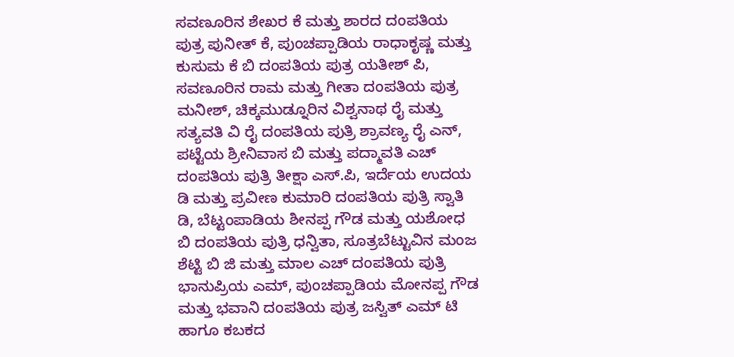ಸವಣೂರಿನ ಶೇಖರ ಕೆ ಮತ್ತು ಶಾರದ ದಂಪತಿಯ ಪುತ್ರ ಪುನೀತ್ ಕೆ, ಪುಂಚಪ್ಪಾಡಿಯ ರಾಧಾಕೃಷ್ಣ ಮತ್ತು ಕುಸುಮ ಕೆ ಬಿ ದಂಪತಿಯ ಪುತ್ರ ಯತೀಶ್ ಪಿ, ಸವಣೂರಿನ ರಾಮ ಮತ್ತು ಗೀತಾ ದಂಪತಿಯ ಪುತ್ರ ಮನೀಶ್, ಚಿಕ್ಕಮುಡ್ನೂರಿನ ವಿಶ್ವನಾಥ ರೈ ಮತ್ತು ಸತ್ಯವತಿ ವಿ ರೈ ದಂಪತಿಯ ಪುತ್ರಿ ಶ್ರಾವಣ್ಯ ರೈ ಎನ್, ಪಟ್ಟೆಯ ಶ್ರೀನಿವಾಸ ಬಿ ಮತ್ತು ಪದ್ಮಾವತಿ ಎಚ್ ದಂಪತಿಯ ಪುತ್ರಿ ತೀಕ್ಷಾ ಎಸ್.ಪಿ, ಇರ್ದೆಯ ಉದಯ ಡಿ ಮತ್ತು ಪ್ರವೀಣ ಕುಮಾರಿ ದಂಪತಿಯ ಪುತ್ರಿ ಸ್ವಾತಿ ಡಿ, ಬೆಟ್ಟಂಪಾಡಿಯ ಶೀನಪ್ಪ ಗೌಡ ಮತ್ತು ಯಶೋಧ ಬಿ ದಂಪತಿಯ ಪುತ್ರಿ ಧನ್ವಿತಾ, ಸೂತ್ರಬೆಟ್ಟುವಿನ ಮಂಜ ಶೆಟ್ಟಿ ಬಿ ಜಿ ಮತ್ತು ಮಾಲ ಎಚ್ ದಂಪತಿಯ ಪುತ್ರಿ ಭಾನುಪ್ರಿಯ ಎಮ್, ಪುಂಚಪ್ಪಾಡಿಯ ಮೋನಪ್ಪ ಗೌಡ ಮತ್ತು ಭವಾನಿ ದಂಪತಿಯ ಪುತ್ರ ಜಸ್ವಿತ್ ಎಮ್ ಟಿ ಹಾಗೂ ಕಬಕದ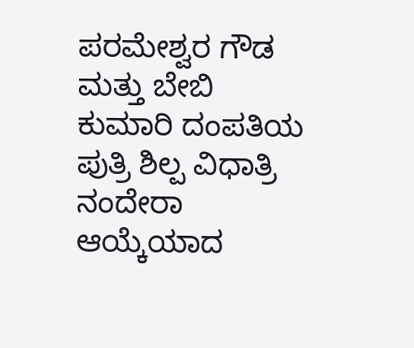ಪರಮೇಶ್ವರ ಗೌಡ ಮತ್ತು ಬೇಬಿ ಕುಮಾರಿ ದಂಪತಿಯ ಪುತ್ರಿ ಶಿಲ್ಪ ವಿಧಾತ್ರಿ ನಂದೇರಾ  ಆಯ್ಕೆಯಾದ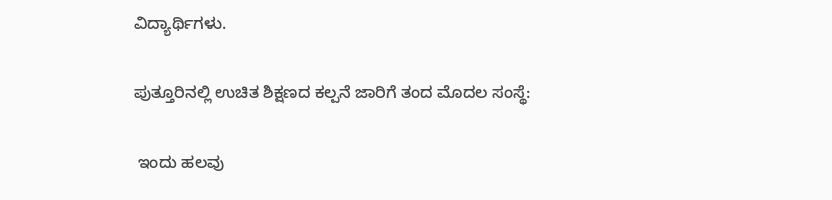ವಿದ್ಯಾರ್ಥಿಗಳು.

ಪುತ್ತೂರಿನಲ್ಲಿ ಉಚಿತ ಶಿಕ್ಷಣದ ಕಲ್ಪನೆ ಜಾರಿಗೆ ತಂದ ಮೊದಲ ಸಂಸ್ಥೆ:

 ಇಂದು ಹಲವು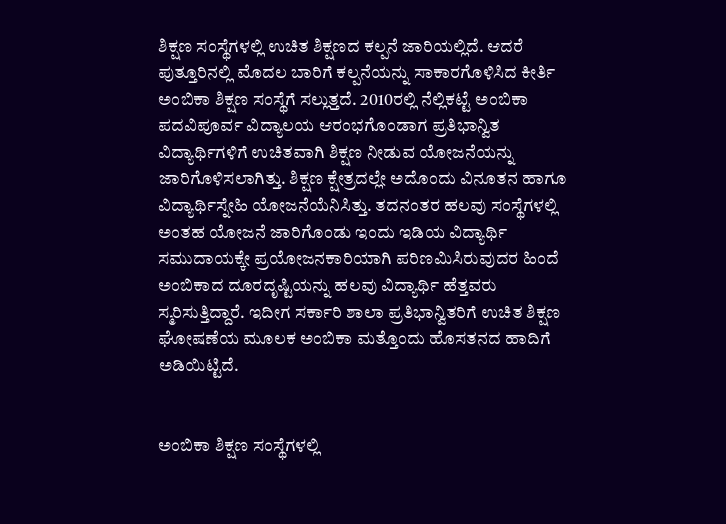ಶಿಕ್ಷಣ ಸಂಸ್ಥೆಗಳಲ್ಲಿ ಉಚಿತ ಶಿಕ್ಷಣದ ಕಲ್ಪನೆ ಜಾರಿಯಲ್ಲಿದೆ. ಆದರೆ ಪುತ್ತೂರಿನಲ್ಲಿ ಮೊದಲ ಬಾರಿಗೆ ಕಲ್ಪನೆಯನ್ನು ಸಾಕಾರಗೊಳಿಸಿದ ಕೀರ್ತಿ ಅಂಬಿಕಾ ಶಿಕ್ಷಣ ಸಂಸ್ಥೆಗೆ ಸಲ್ಲುತ್ತದೆ. 2010ರಲ್ಲಿ ನೆಲ್ಲಿಕಟ್ಟೆ ಅಂಬಿಕಾ ಪದವಿಪೂರ್ವ ವಿದ್ಯಾಲಯ ಆರಂಭಗೊಂಡಾಗ ಪ್ರತಿಭಾನ್ವಿತ ವಿದ್ಯಾರ್ಥಿಗಳಿಗೆ ಉಚಿತವಾಗಿ ಶಿಕ್ಷಣ ನೀಡುವ ಯೋಜನೆಯನ್ನು ಜಾರಿಗೊಳಿಸಲಾಗಿತ್ತು. ಶಿಕ್ಷಣ ಕ್ಷೇತ್ರದಲ್ಲೇ ಅದೊಂದು ವಿನೂತನ ಹಾಗೂ ವಿದ್ಯಾರ್ಥಿಸ್ನೇಹಿ ಯೋಜನೆಯೆನಿಸಿತ್ತು. ತದನಂತರ ಹಲವು ಸಂಸ್ಥೆಗಳಲ್ಲಿ ಅಂತಹ ಯೋಜನೆ ಜಾರಿಗೊಂಡು ಇಂದು ಇಡಿಯ ವಿದ್ಯಾರ್ಥಿ ಸಮುದಾಯಕ್ಕೇ ಪ್ರಯೋಜನಕಾರಿಯಾಗಿ ಪರಿಣಮಿಸಿರುವುದರ ಹಿಂದೆ ಅಂಬಿಕಾದ ದೂರದೃಷ್ಟಿಯನ್ನು ಹಲವು ವಿದ್ಯಾರ್ಥಿ ಹೆತ್ತವರು ಸ್ಮರಿಸುತ್ತಿದ್ದಾರೆ. ಇದೀಗ ಸರ್ಕಾರಿ ಶಾಲಾ ಪ್ರತಿಭಾನ್ವಿತರಿಗೆ ಉಚಿತ ಶಿಕ್ಷಣ ಘೋಷಣೆಯ ಮೂಲಕ ಅಂಬಿಕಾ ಮತ್ತೊಂದು ಹೊಸತನದ ಹಾದಿಗೆ ಅಡಿಯಿಟ್ಟಿದೆ.


ಅಂಬಿಕಾ ಶಿಕ್ಷಣ ಸಂಸ್ಥೆಗಳಲ್ಲಿ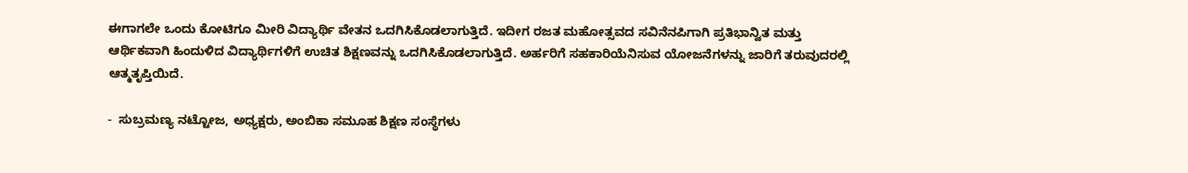ಈಗಾಗಲೇ ಒಂದು ಕೋಟಿಗೂ ಮೀರಿ ವಿದ್ಯಾರ್ಥಿ ವೇತನ ಒದಗಿಸಿಕೊಡಲಾಗುತ್ತಿದೆ. ಇದೀಗ ರಜತ ಮಹೋತ್ಸವದ ಸವಿನೆನಪಿಗಾಗಿ ಪ್ರತಿಭಾನ್ವಿತ ಮತ್ತು ಆರ್ಥಿಕವಾಗಿ ಹಿಂದುಳಿದ ವಿದ್ಯಾರ್ಥಿಗಳಿಗೆ ಉಚಿತ ಶಿಕ್ಷಣವನ್ನು ಒದಗಿಸಿಕೊಡಲಾಗುತ್ತಿದೆ. ಅರ್ಹರಿಗೆ ಸಹಕಾರಿಯೆನಿಸುವ ಯೋಜನೆಗಳನ್ನು ಜಾರಿಗೆ ತರುವುದರಲ್ಲಿ ಆತ್ಮತೃಪ್ತಿಯಿದೆ.

-  ಸುಬ್ರಮಣ್ಯ ನಟ್ಟೋಜ, ಅಧ್ಯಕ್ಷರು, ಅಂಬಿಕಾ ಸಮೂಹ ಶಿಕ್ಷಣ ಸಂಸ್ಥೆಗಳು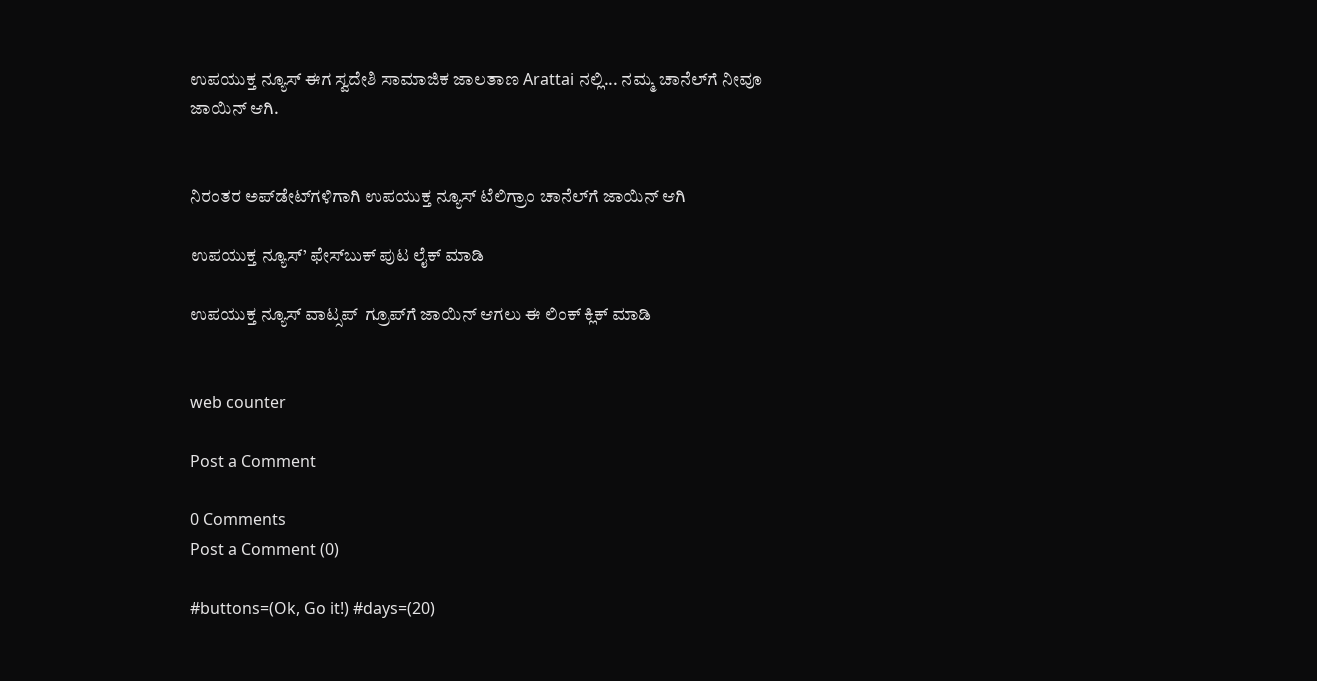ಉಪಯುಕ್ತ ನ್ಯೂಸ್ ಈಗ ಸ್ವದೇಶಿ ಸಾಮಾಜಿಕ ಜಾಲತಾಣ Arattai ನಲ್ಲಿ... ನಮ್ಮ ಚಾನೆಲ್‌ಗೆ ನೀವೂ ಜಾಯಿನ್ ಆಗಿ.


ನಿರಂತರ ಅಪ್‌ಡೇಟ್‌ಗಳಿಗಾಗಿ ಉಪಯುಕ್ತ ನ್ಯೂಸ್‌ ಟೆಲಿಗ್ರಾಂ ಚಾನೆಲ್‌ಗೆ ಜಾಯಿನ್‌ ಆಗಿ

ಉಪಯುಕ್ತ ನ್ಯೂಸ್‌’ ಫೇಸ್‌ಬುಕ್ ಪುಟ ಲೈಕ್ ಮಾಡಿ

ಉಪಯುಕ್ತ ನ್ಯೂಸ್‌ ವಾಟ್ಸಪ್‌  ಗ್ರೂಪ್‌ಗೆ ಜಾಯಿನ್ ಆಗಲು ಈ ಲಿಂಕ್ ಕ್ಲಿಕ್ ಮಾಡಿ


web counter

Post a Comment

0 Comments
Post a Comment (0)

#buttons=(Ok, Go it!) #days=(20)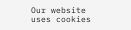Our website uses cookies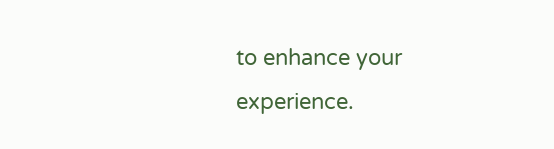to enhance your experience.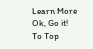Learn More
Ok, Go it!
To Top